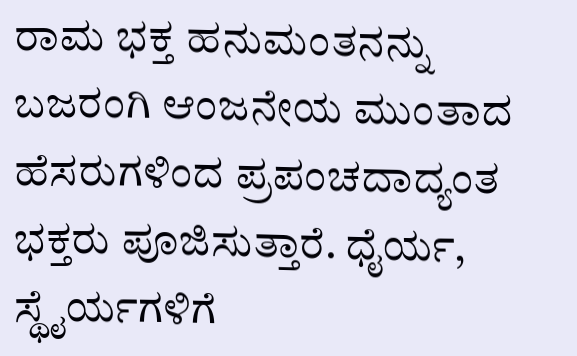ರಾಮ ಭಕ್ತ ಹನುಮಂತನನ್ನು ಬಜರಂಗಿ ಆಂಜನೇಯ ಮುಂತಾದ ಹೆಸರುಗಳಿಂದ ಪ್ರಪಂಚದಾದ್ಯಂತ ಭಕ್ತರು ಪೂಜಿಸುತ್ತಾರೆ. ಧೈರ್ಯ, ಸ್ಥೈರ್ಯಗಳಿಗೆ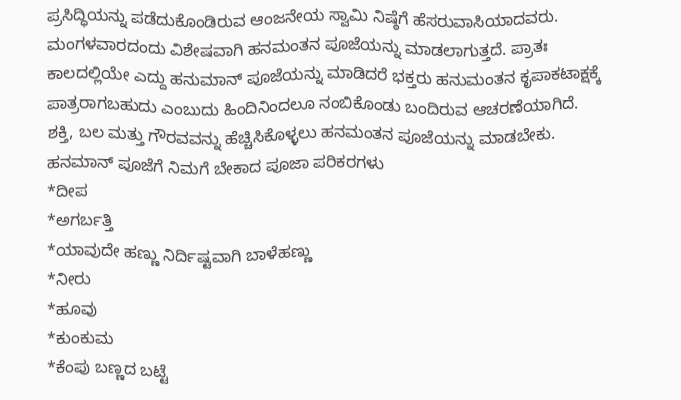ಪ್ರಸಿದ್ಧಿಯನ್ನು ಪಡೆದುಕೊಂಡಿರುವ ಆಂಜನೇಯ ಸ್ವಾಮಿ ನಿಷ್ಠೆಗೆ ಹೆಸರುವಾಸಿಯಾದವರು.
ಮಂಗಳವಾರದಂದು ವಿಶೇಷವಾಗಿ ಹನಮಂತನ ಪೂಜೆಯನ್ನು ಮಾಡಲಾಗುತ್ತದೆ. ಪ್ರಾತಃ ಕಾಲದಲ್ಲಿಯೇ ಎದ್ದು ಹನುಮಾನ್ ಪೂಜೆಯನ್ನು ಮಾಡಿದರೆ ಭಕ್ತರು ಹನುಮಂತನ ಕೃಪಾಕಟಾಕ್ಷಕ್ಕೆ ಪಾತ್ರರಾಗಬಹುದು ಎಂಬುದು ಹಿಂದಿನಿಂದಲೂ ನಂಬಿಕೊಂಡು ಬಂದಿರುವ ಆಚರಣೆಯಾಗಿದೆ. ಶಕ್ತಿ, ಬಲ ಮತ್ತು ಗೌರವವನ್ನು ಹೆಚ್ಚಿಸಿಕೊಳ್ಳಲು ಹನಮಂತನ ಪೂಜೆಯನ್ನು ಮಾಡಬೇಕು.
ಹನಮಾನ್ ಪೂಜೆಗೆ ನಿಮಗೆ ಬೇಕಾದ ಪೂಜಾ ಪರಿಕರಗಳು
*ದೀಪ
*ಅಗರ್ಬತ್ತಿ
*ಯಾವುದೇ ಹಣ್ಣು ನಿರ್ದಿಷ್ಟವಾಗಿ ಬಾಳೆಹಣ್ಣು
*ನೀರು
*ಹೂವು
*ಕುಂಕುಮ
*ಕೆಂಪು ಬಣ್ಣದ ಬಟ್ಟೆ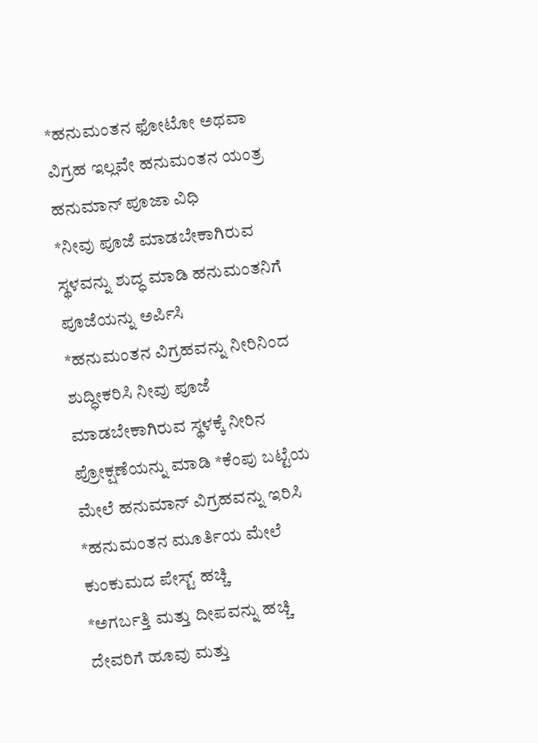*ಹನುಮಂತನ ಫೋಟೋ ಅಥವಾ ವಿಗ್ರಹ ಇಲ್ಲವೇ ಹನುಮಂತನ ಯಂತ್ರ
ಹನುಮಾನ್ ಪೂಜಾ ವಿಧಿ
*ನೀವು ಪೂಜೆ ಮಾಡಬೇಕಾಗಿರುವ ಸ್ಥಳವನ್ನು ಶುದ್ಧ ಮಾಡಿ ಹನುಮಂತನಿಗೆ ಪೂಜೆಯನ್ನು ಅರ್ಪಿಸಿ
*ಹನುಮಂತನ ವಿಗ್ರಹವನ್ನು ನೀರಿನಿಂದ ಶುದ್ಧೀಕರಿಸಿ ನೀವು ಪೂಜೆ ಮಾಡಬೇಕಾಗಿರುವ ಸ್ಥಳಕ್ಕೆ ನೀರಿನ ಪ್ರೋಕ್ಷಣೆಯನ್ನು ಮಾಡಿ *ಕೆಂಪು ಬಟ್ಟೆಯ ಮೇಲೆ ಹನುಮಾನ್ ವಿಗ್ರಹವನ್ನು ಇರಿಸಿ
*ಹನುಮಂತನ ಮೂರ್ತಿಯ ಮೇಲೆ ಕುಂಕುಮದ ಪೇಸ್ಟ್ ಹಚ್ಚಿ
*ಅಗರ್ಬತ್ತಿ ಮತ್ತು ದೀಪವನ್ನು ಹಚ್ಚಿ
ದೇವರಿಗೆ ಹೂವು ಮತ್ತು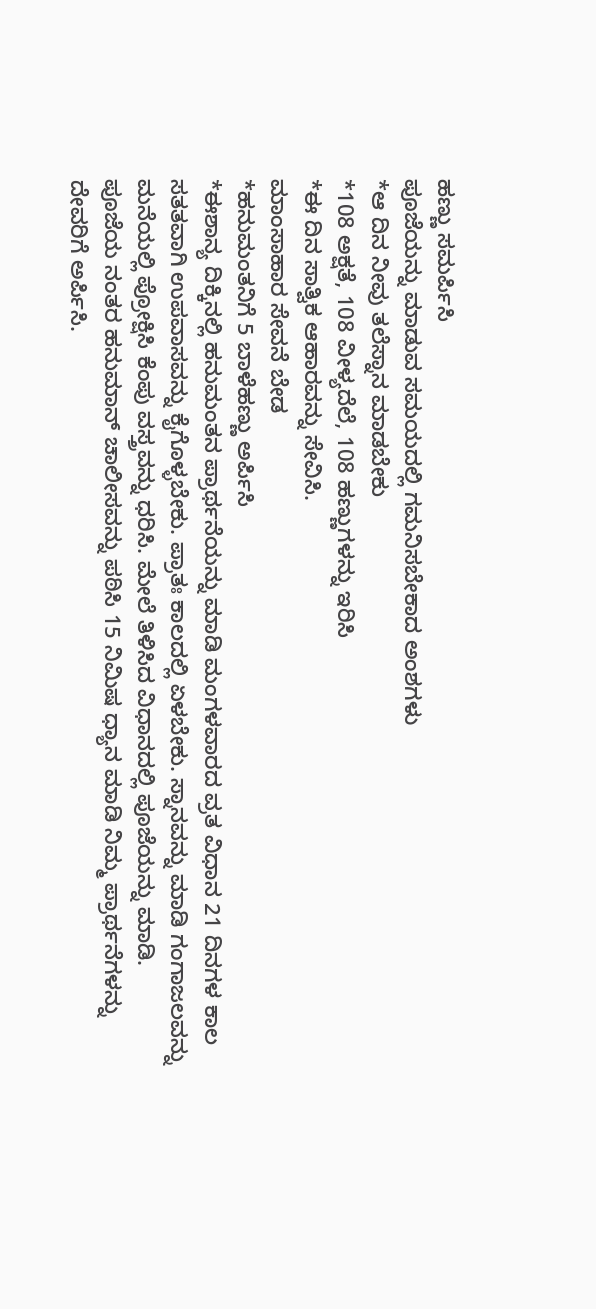ಹಣ್ಣು ಸಮರ್ಪಿಸಿ
ಪೂಜೆಯನ್ನು ಮಾಡುವ ಸಮಯದಲ್ಲಿ ಗಮನಿಸಬೇಕಾದ ಅಂಶಗಳು
*ಆ ದಿನ ನೀವು ತಲೆಸ್ನಾನ ಮಾಡಬೇಕು
*108 ಅಕ್ಷತೆ, 108 ವೀಳ್ಯದೆಲೆ, 108 ಹಣ್ಣುಗಳನ್ನು ಇರಿಸಿ
*ಈ ದಿನ ಸಾತ್ವಿಕ ಆಹಾರವನ್ನು ಸೇವಿಸಿ.
ಮಾಂಸಾಹಾರ ಸೇವನೆ ಬೇಡ
*ಹನುಮಂತನಿಗೆ 5 ಬಾಳೆಹಣ್ಣು ಅರ್ಪಿಸಿ
*ಈಶಾನ್ಯ ದಿಕ್ಕಿನಲ್ಲಿ ಹನುಮಂತನ ಪ್ರಾರ್ಥನೆಯನ್ನು ಮಾಡಿ ಮಂಗಳವಾರದ ವ್ರತ ವಿಧಾನ 21 ದಿನಗಳ ಕಾಲ ಸತತವಾಗಿ ಉಪವಾಸವನ್ನು ಕೈಗೊಳ್ಳಬೇಕು. ಪ್ರಾತಃ ಕಾಲದಲ್ಲಿ ಏಳಬೇಕು. ಸ್ನಾನವನ್ನು ಮಾಡಿ ಗಂಗಾಜಲವನ್ನು ಮನೆಯಲ್ಲಿ ಪ್ರೋಕ್ಷಿಸಿ ಕೆಂಪು ವಸ್ತ್ರವನ್ನು ಧರಿಸಿ. ಮೇಲೆ ತಿಳಿಸಿದ ವಿಧಾನದಲ್ಲಿ ಪೂಜೆಯನ್ನು ಮಾಡಿ.
ಪೂಜೆಯ ನಂತರ ಹನುಮಾನ್ ಚಾಲೀಸವನ್ನು ಪಠಿಸಿ 15 ನಿಮಿಷ ಧ್ಯಾನ ಮಾಡಿ ನಿಮ್ಮ ಪ್ರಾರ್ಥನೆಗಳನ್ನು ದೇವರಿಗೆ ಅರ್ಪಿಸಿ.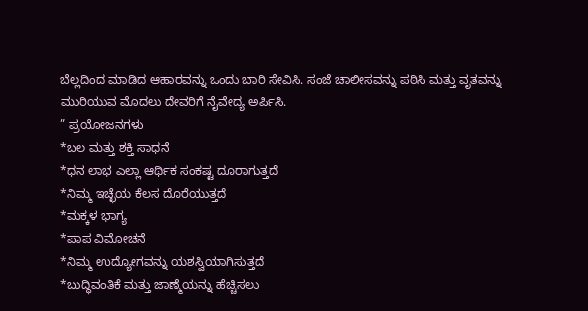ಬೆಲ್ಲದಿಂದ ಮಾಡಿದ ಆಹಾರವನ್ನು ಒಂದು ಬಾರಿ ಸೇವಿಸಿ. ಸಂಜೆ ಚಾಲೀಸವನ್ನು ಪಠಿಸಿ ಮತ್ತು ವೃತವನ್ನು ಮುರಿಯುವ ಮೊದಲು ದೇವರಿಗೆ ನೈವೇದ್ಯ ಅರ್ಪಿಸಿ.
” ಪ್ರಯೋಜನಗಳು
*ಬಲ ಮತ್ತು ಶಕ್ತಿ ಸಾಧನೆ
*ಧನ ಲಾಭ ಎಲ್ಲಾ ಆರ್ಥಿಕ ಸಂಕಷ್ಟ ದೂರಾಗುತ್ತದೆ
*ನಿಮ್ಮ ಇಚ್ಛೆಯ ಕೆಲಸ ದೊರೆಯುತ್ತದೆ
*ಮಕ್ಕಳ ಭಾಗ್ಯ
*ಪಾಪ ವಿಮೋಚನೆ
*ನಿಮ್ಮ ಉದ್ಯೋಗವನ್ನು ಯಶಸ್ವಿಯಾಗಿಸುತ್ತದೆ
*ಬುದ್ಧಿವಂತಿಕೆ ಮತ್ತು ಜಾಣ್ಮೆಯನ್ನು ಹೆಚ್ಚಿಸಲು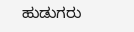ಹುಡುಗರು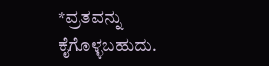*ವ್ರತವನ್ನು ಕೈಗೊಳ್ಳಬಹುದು.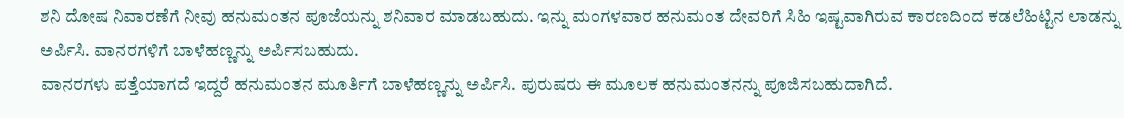ಶನಿ ದೋಷ ನಿವಾರಣೆಗೆ ನೀವು ಹನುಮಂತನ ಪೂಜೆಯನ್ನು ಶನಿವಾರ ಮಾಡಬಹುದು. ಇನ್ನು ಮಂಗಳವಾರ ಹನುಮಂತ ದೇವರಿಗೆ ಸಿಹಿ ಇಷ್ಟವಾಗಿರುವ ಕಾರಣದಿಂದ ಕಡಲೆಹಿಟ್ಟಿನ ಲಾಡನ್ನು ಅರ್ಪಿಸಿ. ವಾನರಗಳಿಗೆ ಬಾಳೆಹಣ್ಣನ್ನು ಅರ್ಪಿಸಬಹುದು.
ವಾನರಗಳು ಪತ್ತೆಯಾಗದೆ ಇದ್ದರೆ ಹನುಮಂತನ ಮೂರ್ತಿಗೆ ಬಾಳೆಹಣ್ಣನ್ನು ಅರ್ಪಿಸಿ. ಪುರುಷರು ಈ ಮೂಲಕ ಹನುಮಂತನನ್ನು ಪೂಜಿಸಬಹುದಾಗಿದೆ.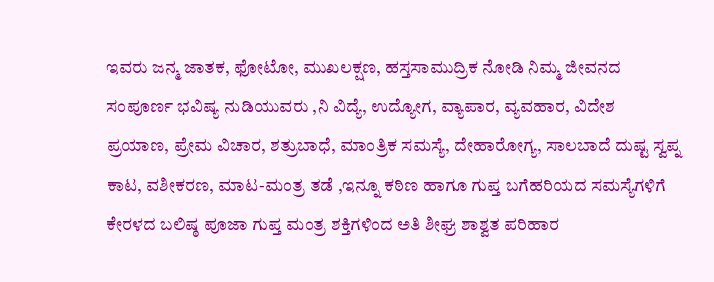ಇವರು ಜನ್ಮ ಜಾತಕ, ಫೋಟೋ, ಮುಖಲಕ್ಷಣ, ಹಸ್ತಸಾಮುದ್ರಿಕ ನೋಡಿ ನಿಮ್ಮ ಜೀವನದ ಸಂಪೂರ್ಣ ಭವಿಷ್ಯ ನುಡಿಯುವರು ,ನಿ ವಿದ್ಯೆ, ಉದ್ಯೋಗ, ವ್ಯಾಪಾರ, ವ್ಯವಹಾರ, ವಿದೇಶ ಪ್ರಯಾಣ, ಪ್ರೇಮ ವಿಚಾರ, ಶತ್ರುಬಾಧೆ, ಮಾಂತ್ರಿಕ ಸಮಸ್ಯೆ, ದೇಹಾರೋಗ್ಯ, ಸಾಲಬಾದೆ ದುಷ್ಟ ಸ್ವಪ್ನ ಕಾಟ, ವಶೀಕರಣ, ಮಾಟ-ಮಂತ್ರ ತಡೆ ,ಇನ್ನೂ ಕಠಿಣ ಹಾಗೂ ಗುಪ್ತ ಬಗೆಹರಿಯದ ಸಮಸ್ಯೆಗಳಿಗೆ ಕೇರಳದ ಬಲಿಷ್ಠ ಪೂಜಾ ಗುಪ್ತ ಮಂತ್ರ ಶಕ್ತಿಗಳಿಂದ ಅತಿ ಶೀಘ್ರ ಶಾಶ್ವತ ಪರಿಹಾರ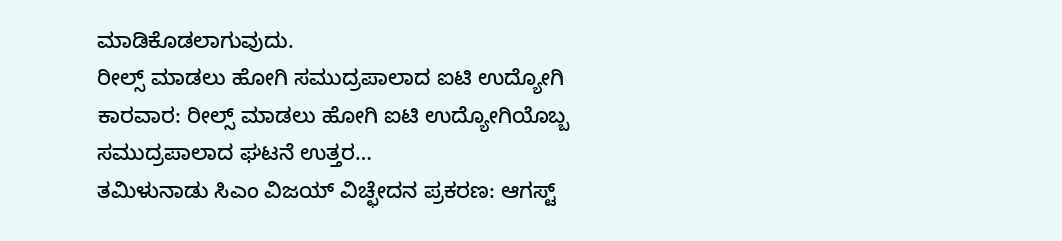ಮಾಡಿಕೊಡಲಾಗುವುದು.
ರೀಲ್ಸ್ ಮಾಡಲು ಹೋಗಿ ಸಮುದ್ರಪಾಲಾದ ಐಟಿ ಉದ್ಯೋಗಿ ಕಾರವಾರ: ರೀಲ್ಸ್ ಮಾಡಲು ಹೋಗಿ ಐಟಿ ಉದ್ಯೋಗಿಯೊಬ್ಬ ಸಮುದ್ರಪಾಲಾದ ಘಟನೆ ಉತ್ತರ…
ತಮಿಳುನಾಡು ಸಿಎಂ ವಿಜಯ್ ವಿಚ್ಛೇದನ ಪ್ರಕರಣ: ಆಗಸ್ಟ್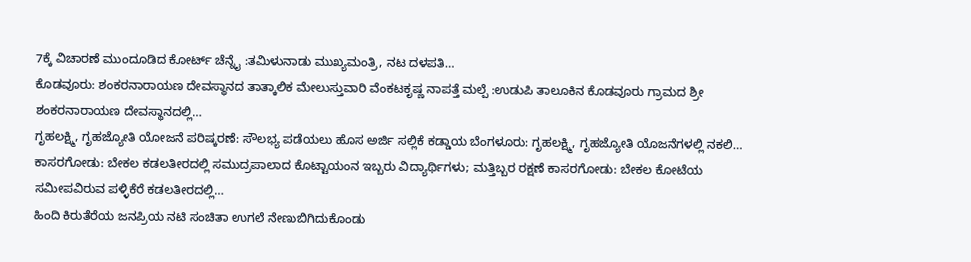7ಕ್ಕೆ ವಿಚಾರಣೆ ಮುಂದೂಡಿದ ಕೋರ್ಟ್ ಚೆನ್ನೈ :ತಮಿಳುನಾಡು ಮುಖ್ಯಮಂತ್ರಿ, ನಟ ದಳಪತಿ…
ಕೊಡವೂರು: ಶಂಕರನಾರಾಯಣ ದೇವಸ್ಥಾನದ ತಾತ್ಕಾಲಿಕ ಮೇಲುಸ್ತುವಾರಿ ವೆಂಕಟಕೃಷ್ಣ ನಾಪತ್ತೆ ಮಲ್ಪೆ :ಉಡುಪಿ ತಾಲೂಕಿನ ಕೊಡವೂರು ಗ್ರಾಮದ ಶ್ರೀ ಶಂಕರನಾರಾಯಣ ದೇವಸ್ಥಾನದಲ್ಲಿ…
ಗೃಹಲಕ್ಷ್ಮಿ, ಗೃಹಜ್ಯೋತಿ ಯೋಜನೆ ಪರಿಷ್ಕರಣೆ: ಸೌಲಭ್ಯ ಪಡೆಯಲು ಹೊಸ ಅರ್ಜಿ ಸಲ್ಲಿಕೆ ಕಡ್ಡಾಯ ಬೆಂಗಳೂರು: ಗೃಹಲಕ್ಷ್ಮಿ, ಗೃಹಜ್ಯೋತಿ ಯೊಜನೆಗಳಲ್ಲಿ ನಕಲಿ…
ಕಾಸರಗೋಡು: ಬೇಕಲ ಕಡಲತೀರದಲ್ಲಿ ಸಮುದ್ರಪಾಲಾದ ಕೊಟ್ಟಾಯಂನ ಇಬ್ಬರು ವಿದ್ಯಾರ್ಥಿಗಳು; ಮತ್ತಿಬ್ಬರ ರಕ್ಷಣೆ ಕಾಸರಗೋಡು: ಬೇಕಲ ಕೋಟೆಯ ಸಮೀಪವಿರುವ ಪಳ್ಳಿಕೆರೆ ಕಡಲತೀರದಲ್ಲಿ…
ಹಿಂದಿ ಕಿರುತೆರೆಯ ಜನಪ್ರಿಯ ನಟಿ ಸಂಚಿತಾ ಉಗಲೆ ನೇಣುಬಿಗಿದುಕೊಂಡು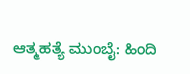ಆತ್ಮಹತ್ಯೆ ಮುಂಬೈ: ಹಿಂದಿ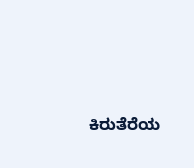ಕಿರುತೆರೆಯ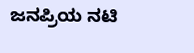ಜನಪ್ರಿಯ ನಟಿ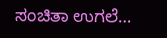ಸಂಚಿತಾ ಉಗಲೆ…